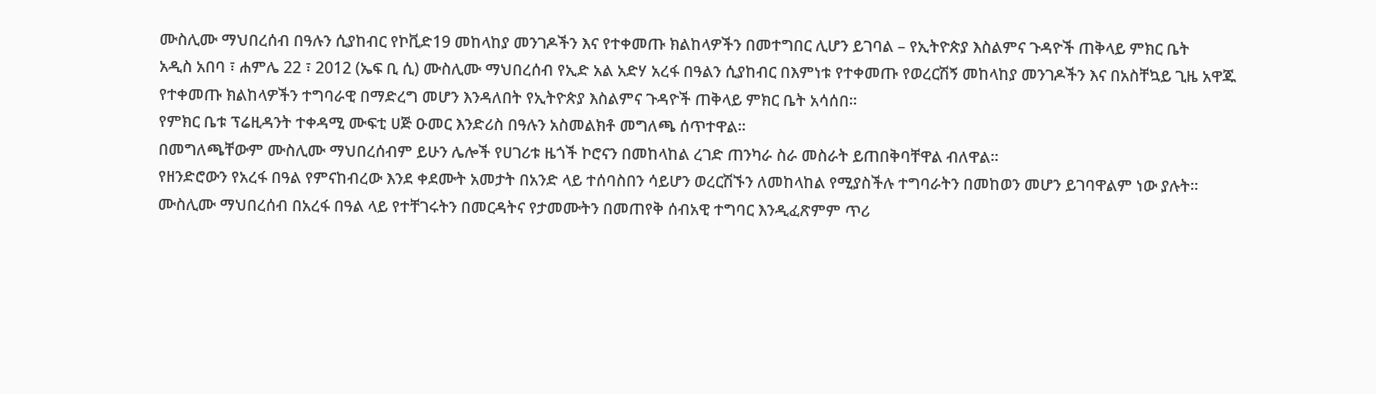ሙስሊሙ ማህበረሰብ በዓሉን ሲያከብር የኮቪድ19 መከላከያ መንገዶችን እና የተቀመጡ ክልከላዎችን በመተግበር ሊሆን ይገባል – የኢትዮጵያ እስልምና ጉዳዮች ጠቅላይ ምክር ቤት
አዲስ አበባ ፣ ሐምሌ 22 ፣ 2012 (ኤፍ ቢ ሲ) ሙስሊሙ ማህበረሰብ የኢድ አል አድሃ አረፋ በዓልን ሲያከብር በእምነቱ የተቀመጡ የወረርሽኝ መከላከያ መንገዶችን እና በአስቸኳይ ጊዜ አዋጁ የተቀመጡ ክልከላዎችን ተግባራዊ በማድረግ መሆን እንዳለበት የኢትዮጵያ እስልምና ጉዳዮች ጠቅላይ ምክር ቤት አሳሰበ።
የምክር ቤቱ ፕሬዚዳንት ተቀዳሚ ሙፍቲ ሀጅ ዑመር እንድሪስ በዓሉን አስመልክቶ መግለጫ ሰጥተዋል፡፡
በመግለጫቸውም ሙስሊሙ ማህበረሰብም ይሁን ሌሎች የሀገሪቱ ዜጎች ኮሮናን በመከላከል ረገድ ጠንካራ ስራ መስራት ይጠበቅባቸዋል ብለዋል።
የዘንድሮውን የአረፋ በዓል የምናከብረው እንደ ቀደሙት አመታት በአንድ ላይ ተሰባስበን ሳይሆን ወረርሽኙን ለመከላከል የሚያስችሉ ተግባራትን በመከወን መሆን ይገባዋልም ነው ያሉት፡፡
ሙስሊሙ ማህበረሰብ በአረፋ በዓል ላይ የተቸገሩትን በመርዳትና የታመሙትን በመጠየቅ ሰብአዊ ተግባር እንዲፈጽምም ጥሪ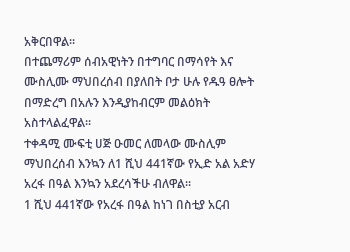አቅርበዋል፡፡
በተጨማሪም ሰብአዊነትን በተግባር በማሳየት እና ሙስሊሙ ማህበረሰብ በያለበት ቦታ ሁሉ የዱዓ ፀሎት በማድረግ በአሉን እንዲያከብርም መልዕክት አስተላልፈዋል፡፡
ተቀዳሚ ሙፍቲ ሀጅ ዑመር ለመላው ሙስሊም ማህበረሰብ እንኳን ለ1 ሺህ 441ኛው የኢድ አል አድሃ አረፋ በዓል እንኳን አደረሳችሁ ብለዋል፡፡
1 ሺህ 441ኛው የአረፋ በዓል ከነገ በስቲያ አርብ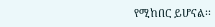የሚከበር ይሆናል፡፡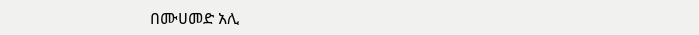በሙሀመድ አሊ